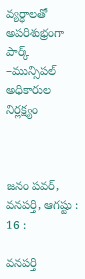వ్యర్ధాలతో అపరిశుభ్రంగా పార్క్ –మున్సిపల్ అధికారుల నిర్లక్ష్యం



జనం పవర్, వనపర్తి, ఆగష్టు : 16 :

వనపర్తి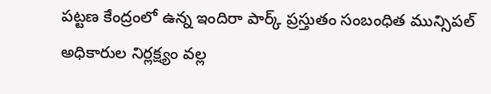పట్టణ కేంద్రంలో ఉన్న ఇందిరా పార్క్ ప్రస్తుతం సంబంధిత మున్సిపల్ అధికారుల నిర్లక్ష్యం వల్ల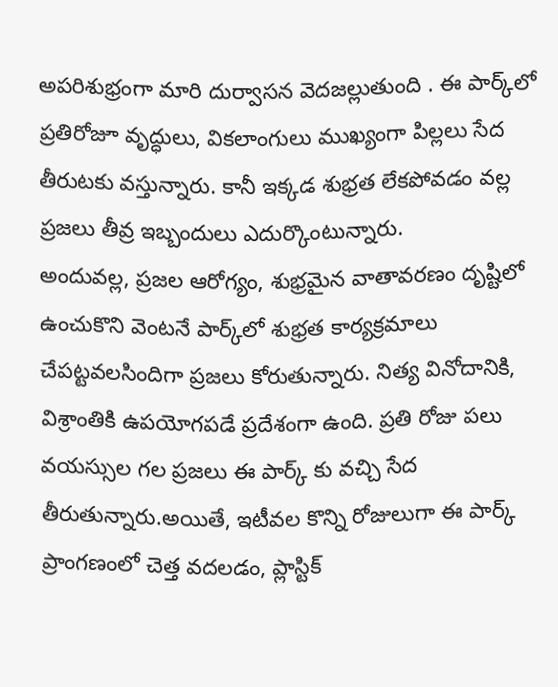అపరిశుభ్రంగా మారి దుర్వాసన వెదజల్లుతుంది . ఈ పార్క్‌లో ప్రతిరోజూ వృద్ధులు, వికలాంగులు ముఖ్యంగా పిల్లలు సేద తీరుటకు వస్తున్నారు. కానీ ఇక్కడ శుభ్రత లేకపోవడం వల్ల ప్రజలు తీవ్ర ఇబ్బందులు ఎదుర్కొంటున్నారు.
అందువల్ల, ప్రజల ఆరోగ్యం, శుభ్రమైన వాతావరణం దృష్టిలో ఉంచుకొని వెంటనే పార్క్‌లో శుభ్రత కార్యక్రమాలు చేపట్టవలసిందిగా ప్రజలు కోరుతున్నారు. నిత్య వినోదానికి, విశ్రాంతికి ఉపయోగపడే ప్రదేశంగా ఉంది. ప్రతి రోజు పలు వయస్సుల గల ప్రజలు ఈ పార్క్ కు వచ్చి సేద తీరుతున్నారు.అయితే, ఇటీవల కొన్ని రోజులుగా ఈ పార్క్ ప్రాంగణంలో చెత్త వదలడం, ప్లాస్టిక్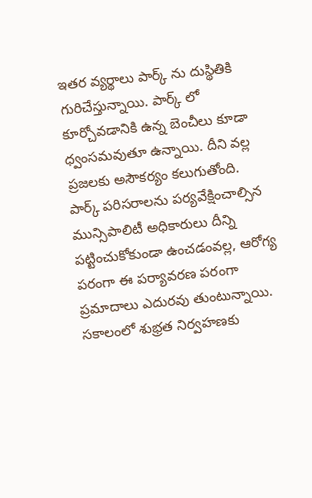ఇతర వ్యర్థాలు పార్క్ ను దుస్థితికి గురిచేస్తున్నాయి. పార్క్ లో కూర్చోవడానికి ఉన్న బెంచీలు కూడా ధ్వంసమవుతూ ఉన్నాయి. దీని వల్ల ప్రజలకు అసౌకర్యం కలుగుతోంది.
పార్క్ పరిసరాలను పర్యవేక్షించాల్సిన మున్సిపాలిటీ అధికారులు దీన్ని పట్టించుకోకుండా ఉంచడంవల్ల, ఆరోగ్య పరంగా ఈ పర్యావరణ పరంగా ప్రమాదాలు ఎదురవు తుంటున్నాయి. సకాలంలో శుభ్రత నిర్వహణకు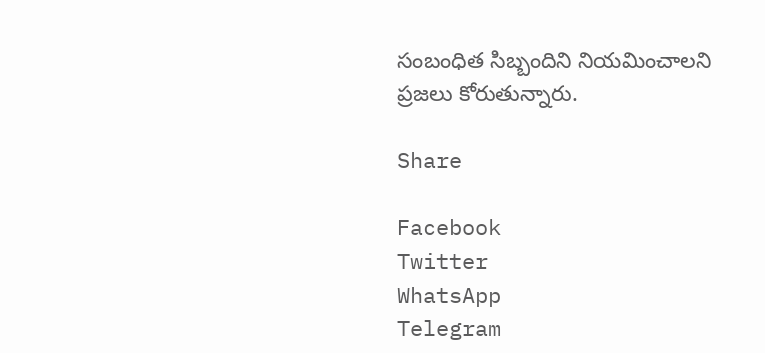సంబంధిత సిబ్బందిని నియమించాలని ప్రజలు కోరుతున్నారు.

Share

Facebook
Twitter
WhatsApp
Telegram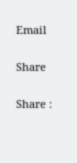Email

Share

Share :